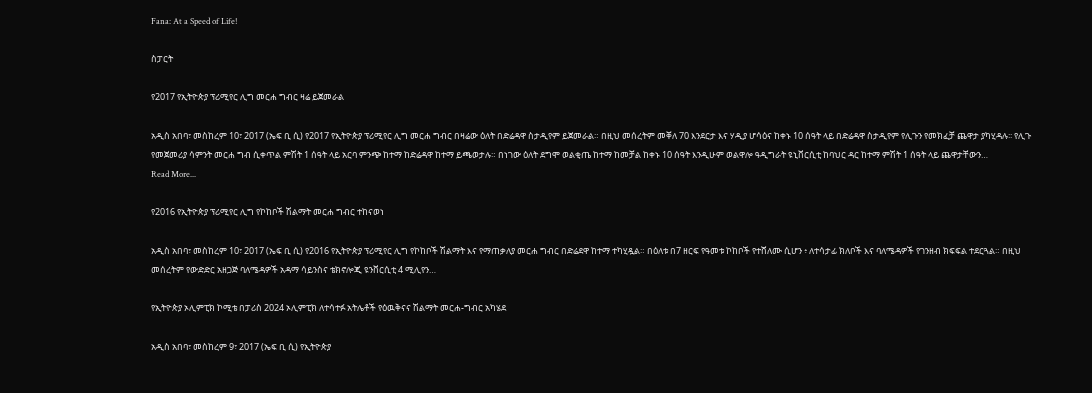Fana: At a Speed of Life!

ስፓርት

የ2017 የኢትዮጵያ ፕሪሚየር ሊግ መርሐ ግብር ዛሬ ይጀመራል

አዲስ አበባ፣ መስከረም 10፣ 2017 (ኤፍ ቢ ሲ) የ2017 የኢትዮጵያ ፕሪሚየር ሊግ መርሐ ግብር በዛሬው ዕለት በድሬዳዋ ስታዲየም ይጀመራል። በዚህ መሰረትም መቐለ 70 እንደርታ እና ሃዲያ ሆሳዕና ከቀኑ 10 ሰዓት ላይ በድሬዳዋ ስታዲየም የሊጉን የመክፈቻ ጨዋታ ያካሂዳሉ፡፡ የሊጉ የመጀመሪያ ሳምንት መርሐ ግብ ሲቀጥል ምሽት 1 ሰዓት ላይ አርባ ምንጭ ከተማ ከድሬዳዋ ከተማ ይጫወታሉ። በነገው ዕለት ደግሞ ወልቂጤ ከተማ ከመቻል ከቀኑ 10 ሰዓት እንዲሁም ወልዋሎ ዓዲግራት ዩኒቨርሲቲ ከባህር ዳር ከተማ ምሽት 1 ሰዓት ላይ ጨዋታቸውን…
Read More...

የ2016 የኢትዮጵያ ፕሪሚየር ሊግ የኮከቦች ሽልማት መርሐ ግብር ተከናወነ

አዲስ አበባ፣ መስከረም 10፣ 2017 (ኤፍ ቢ ሲ) የ2016 የኢትዮጵያ ፕሪሚየር ሊግ የኮከቦች ሽልማት እና የማጠቃለያ መርሐ ግብር በድሬደዋ ከተማ ተካሂዷል። በዕለቱ በ7 ዘርፍ የዓመቱ ኮከቦች የተሸለሙ ሲሆን ፥ ለተሳታፊ ክለቦች እና ባለሜዳዎች የገንዘብ ክፍፍል ተደርጓል። በዚህ መሰረትም የውድድር አዘጋጅ ባለሜዳዎች አዳማ ሳይንስና ቴክኖሎጂ ዩንቨርሲቲ 4 ሚሊየን…

የኢትዮጵያ ኦሊምፒክ ኮሚቴ በፓሪስ 2024 ኦሊምፒክ ለተሳተፉ አትሌቶች የዕዉቅናና ሽልማት መርሐ-ግብር አካሄደ

አዲስ አበባ፣ መስከረም 9፣ 2017 (ኤፍ ቢ ሲ) የኢትዮጵያ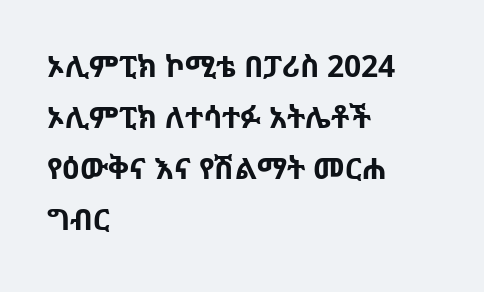ኦሊምፒክ ኮሚቴ በፓሪስ 2024 ኦሊምፒክ ለተሳተፉ አትሌቶች የዕውቅና እና የሽልማት መርሐ ግብር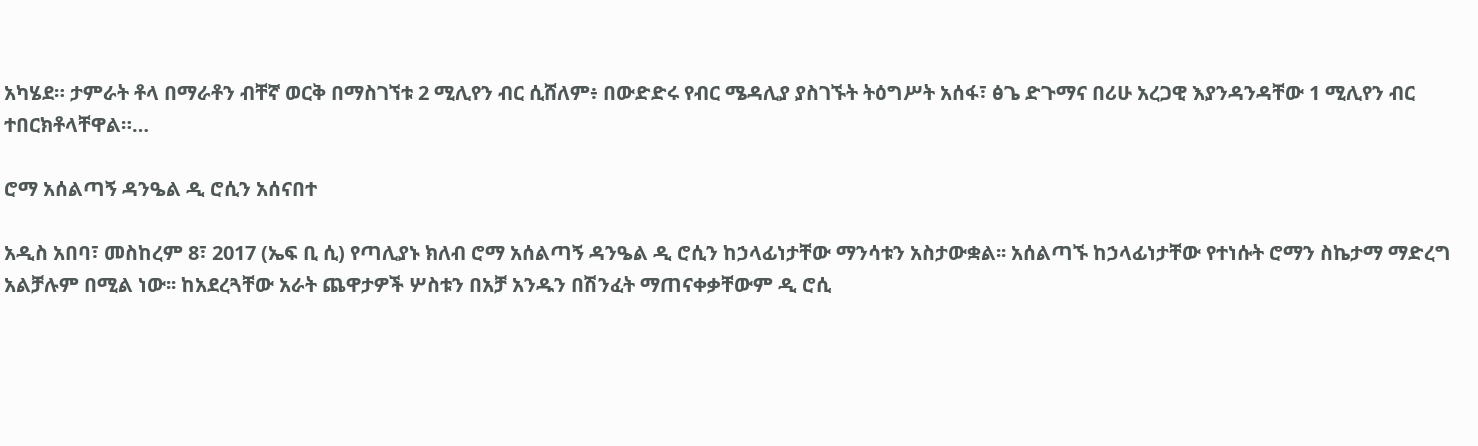አካሄደ። ታምራት ቶላ በማራቶን ብቸኛ ወርቅ በማስገኘቱ 2 ሚሊየን ብር ሲሸለም፥ በውድድሩ የብር ሜዳሊያ ያስገኙት ትዕግሥት አሰፋ፣ ፅጌ ድጉማና በሪሁ አረጋዊ እያንዳንዳቸው 1 ሚሊየን ብር ተበርክቶላቸዋል።…

ሮማ አሰልጣኝ ዳንዔል ዲ ሮሲን አሰናበተ

አዲስ አበባ፣ መስከረም 8፣ 2017 (ኤፍ ቢ ሲ) የጣሊያኑ ክለብ ሮማ አሰልጣኝ ዳንዔል ዲ ሮሲን ከኃላፊነታቸው ማንሳቱን አስታውቋል፡፡ አሰልጣኙ ከኃላፊነታቸው የተነሱት ሮማን ስኬታማ ማድረግ አልቻሉም በሚል ነው፡፡ ከአደረጓቸው አራት ጨዋታዎች ሦስቱን በአቻ አንዱን በሽንፈት ማጠናቀቃቸውም ዲ ሮሲ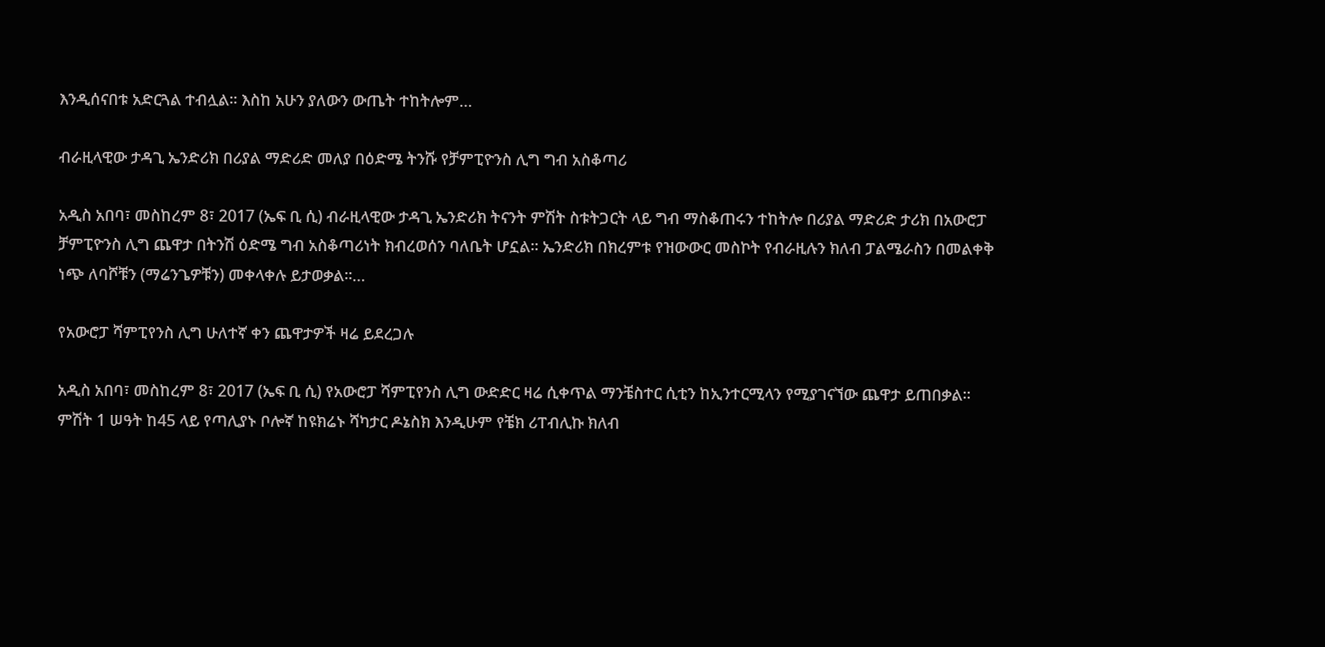እንዲሰናበቱ አድርጓል ተብሏል፡፡ እስከ አሁን ያለውን ውጤት ተከትሎም…

ብራዚላዊው ታዳጊ ኤንድሪክ በሪያል ማድሪድ መለያ በዕድሜ ትንሹ የቻምፒዮንስ ሊግ ግብ አስቆጣሪ

አዲስ አበባ፣ መስከረም 8፣ 2017 (ኤፍ ቢ ሲ) ብራዚላዊው ታዳጊ ኤንድሪክ ትናንት ምሽት ስቱትጋርት ላይ ግብ ማስቆጠሩን ተከትሎ በሪያል ማድሪድ ታሪክ በአውሮፓ ቻምፒዮንስ ሊግ ጨዋታ በትንሽ ዕድሜ ግብ አስቆጣሪነት ክብረወሰን ባለቤት ሆኗል፡፡ ኤንድሪክ በክረምቱ የዝውውር መስኮት የብራዚሉን ክለብ ፓልሜራስን በመልቀቅ ነጭ ለባሾቹን (ማሬንጌዎቹን) መቀላቀሉ ይታወቃል፡፡…

የአውሮፓ ሻምፒየንስ ሊግ ሁለተኛ ቀን ጨዋታዎች ዛሬ ይደረጋሉ

አዲስ አበባ፣ መስከረም 8፣ 2017 (ኤፍ ቢ ሲ) የአውሮፓ ሻምፒየንስ ሊግ ውድድር ዛሬ ሲቀጥል ማንቼስተር ሲቲን ከኢንተርሚላን የሚያገናኘው ጨዋታ ይጠበቃል፡፡ ምሽት 1 ሠዓት ከ45 ላይ የጣሊያኑ ቦሎኛ ከዩክሬኑ ሻካታር ዶኔስክ እንዲሁም የቼክ ሪፐብሊኩ ክለብ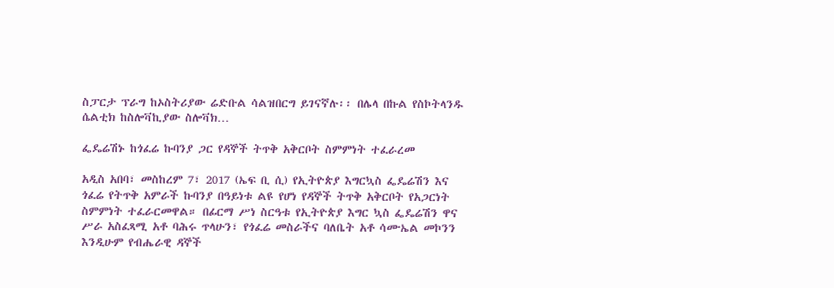ስፓርታ ፕራግ ከኦስትሪያው ሬድቡል ሳልዝበርግ ይገናኛሉ፡፡ በሌላ በኩል የስኮትላንዱ ሴልቲክ ከስሎቫኪያው ስሎቫክ…

ፌዴሬሽኑ ከጎፈሬ ኩባንያ ጋር የዳኞች ትጥቅ አቅርቦት ስምምነት ተፈራረመ

አዲስ አበባ፣ መስከረም 7፣ 2017 (ኤፍ ቢ ሲ) የኢትዮጵያ እግርኳስ ፌዴሬሽን እና ጎፈሬ የትጥቅ አምራች ኩባንያ በዓይነቱ ልዩ የሆነ የዳኞች ትጥቅ አቅርቦት የአጋርነት ስምምነት ተፈራርመዋል። በፊርማ ሥነ ስርዓቱ የኢትዮጵያ እግር ኳስ ፌዴሬሽን ዋና ሥራ አስፈጻሚ አቶ ባሕሩ ጥላሁን፣ የጎፈሬ መስራችና ባለቤት አቶ ሳሙኤል መኮንን እንዲሁም የብሔራዊ ዳኞች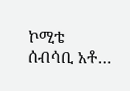ኮሚቴ ሰብሳቢ አቶ…